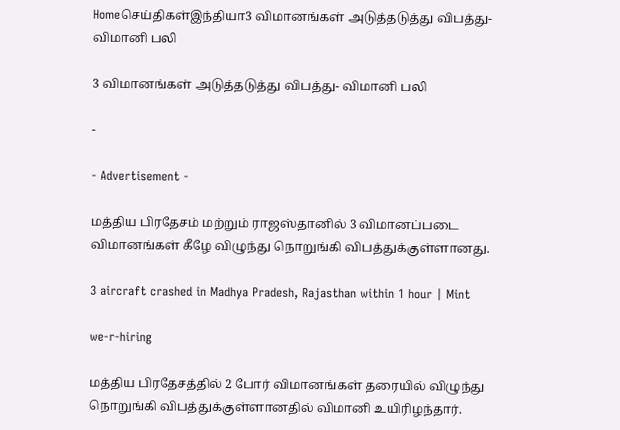Homeசெய்திகள்இந்தியா3 விமானங்கள் அடுத்தடுத்து விபத்து- விமானி பலி

3 விமானங்கள் அடுத்தடுத்து விபத்து- விமானி பலி

-

- Advertisement -

மத்திய பிரதேசம் மற்றும் ராஜஸ்தானில் 3 விமானப்படை விமானங்கள் கீழே விழுந்து நொறுங்கி விபத்துக்குள்ளானது.

3 aircraft crashed in Madhya Pradesh, Rajasthan within 1 hour | Mint

we-r-hiring

மத்திய பிரதேசத்தில் 2 போர் விமானங்கள் தரையில் விழுந்து நொறுங்கி விபத்துக்குள்ளானதில் விமானி உயிரிழந்தார்.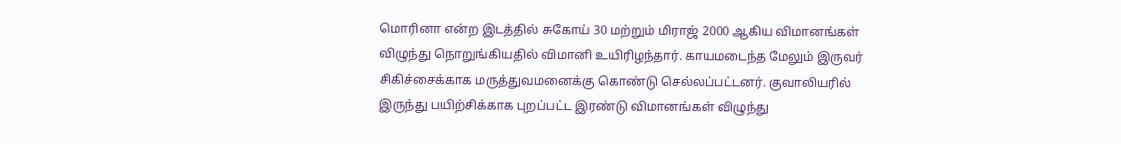மொரினா என்ற இடத்தில் சுகோய் 30 மற்றும் மிராஜ் 2000 ஆகிய விமானங்கள் விழுந்து நொறுங்கியதில் விமானி உயிரிழந்தார். காயமடைந்த மேலும் இருவர் சிகிச்சைக்காக மருத்துவமனைக்கு கொண்டு செல்லப்பட்டனர். குவாலியரில் இருந்து பயிற்சிக்காக புறப்பட்ட இரண்டு விமானங்கள் விழுந்து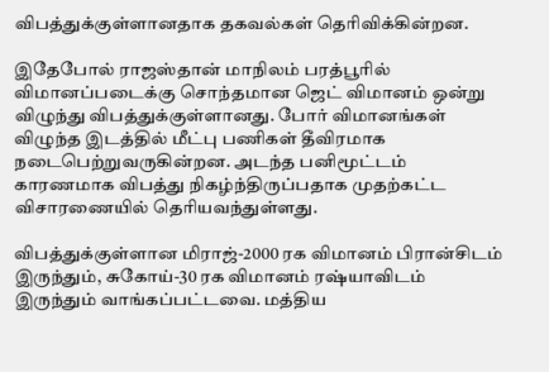விபத்துக்குள்ளானதாக தகவல்கள் தெரிவிக்கின்றன.

இதேபோல் ராஜஸ்தான் மாநிலம் பரத்பூரில் விமானப்படைக்கு சொந்தமான ஜெட் விமானம் ஒன்று விழுந்து விபத்துக்குள்ளானது. போர் விமானங்கள் விழுந்த இடத்தில் மீட்பு பணிகள் தீவிரமாக நடைபெற்றுவருகின்றன. அடந்த பனிமூட்டம் காரணமாக விபத்து நிகழ்ந்திருப்பதாக முதற்கட்ட விசாரணையில் தெரியவந்துள்ளது.

விபத்துக்குள்ளான மிராஜ்-2000 ரக விமானம் பிரான்சிடம் இருந்தும், சுகோய்-30 ரக விமானம் ரஷ்யாவிடம் இருந்தும் வாங்கப்பட்டவை. மத்திய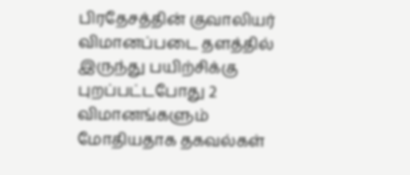பிரதேசத்தின் குவாலியர் விமானப்படை தளத்தில் இருந்து பயிற்சிக்கு புறப்பட்டபோது 2 விமானங்களும் மோதியதாக தகவல்கள்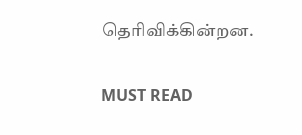தெரிவிக்கின்றன.

MUST READ